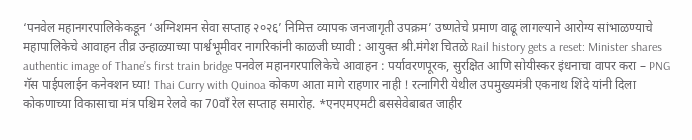‘पनवेल महानगरपालिकेकडून ‘अग्निशमन सेवा सप्ताह २०२६’ निमित्त व्यापक जनजागृती उपक्रम’ उष्णतेचे प्रमाण वाढू लागल्याने आरोग्य सांभाळण्याचे महापालिकेचे आवाहन तीव्र उन्हाळ्याच्या पार्श्वभूमीवर नागरिकांनी काळजी घ्यावी : आयुक्त श्री.मंगेश चितळे Rail history gets a reset: Minister shares authentic image of Thane’s first train bridge पनवेल महानगरपालिकेचे आवाहन : पर्यावरणपूरक, सुरक्षित आणि सोयीस्कर इंधनाचा वापर करा – PNG गॅस पाईपलाईन कनेक्शन घ्या! Thai Curry with Quinoa कोकण आता मागे राहणार नाही ! रत्नागिरी येथील उपमुख्यमंत्री एकनाथ शिंदे यांनी दिला कोकणाच्या विकासाचा मंत्र पश्चिम रेलवे का 70वाँ रेल सप्ताह समारोह. *एनएमएमटी बससेवेबाबत जाहीर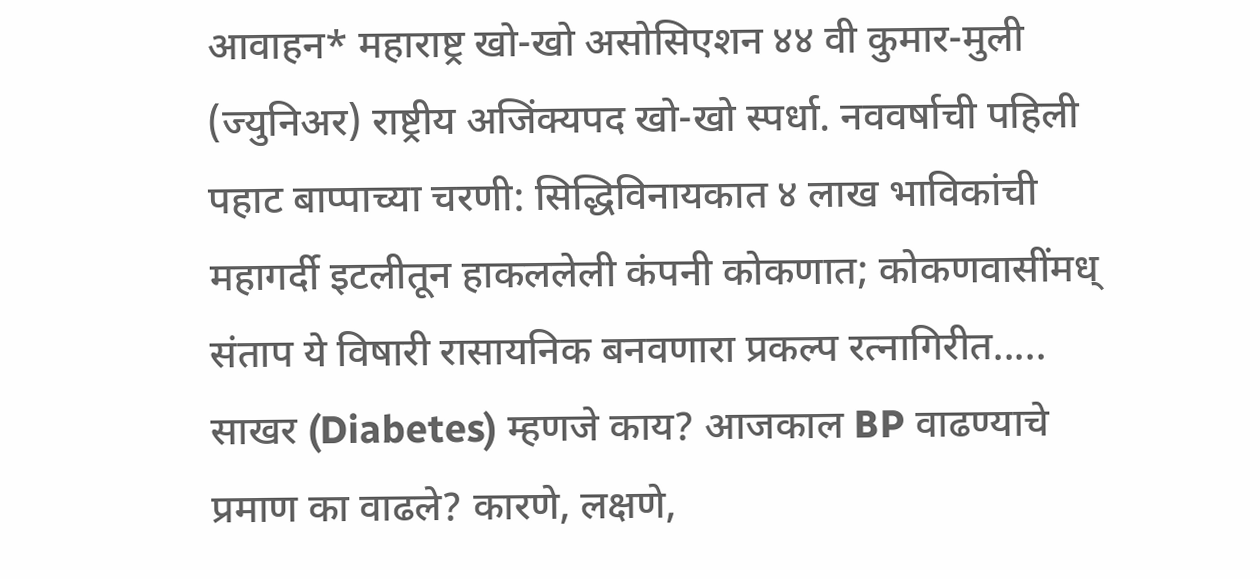आवाहन* महाराष्ट्र खो-खो असोसिएशन ४४ वी कुमार-मुली (ज्युनिअर) राष्ट्रीय अजिंक्यपद खो-खो स्पर्धा. नववर्षाची पहिली पहाट बाप्पाच्या चरणी: सिद्धिविनायकात ४ लाख भाविकांची महागर्दी इटलीतून हाकललेली कंपनी कोकणात; कोकणवासींमध् संताप ये विषारी रासायनिक बनवणारा प्रकल्प रत्नागिरीत..... साखर (Diabetes) म्हणजे काय? आजकाल BP वाढण्याचे प्रमाण का वाढले? कारणे, लक्षणे,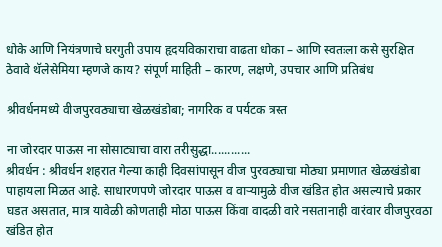धोके आणि नियंत्रणाचे घरगुती उपाय हृदयविकाराचा वाढता धोका – आणि स्वतःला कसे सुरक्षित ठेवावे थॅलेसेमिया म्हणजे काय? संपूर्ण माहिती – कारण, लक्षणे, उपचार आणि प्रतिबंध

श्रीवर्धनमध्ये वीजपुरवठ्याचा खेळखंडोबा; नागरिक व पर्यटक त्रस्त

ना जोरदार पाऊस ना सोसाट्याचा वारा तरीसुद्धा............
श्रीवर्धन : श्रीवर्धन शहरात गेल्या काही दिवसांपासून वीज पुरवठ्याचा मोठ्या प्रमाणात खेळखंडोबा पाहायला मिळत आहे. साधारणपणे जोरदार पाऊस व वाऱ्यामुळे वीज खंडित होत असल्याचे प्रकार घडत असतात, मात्र यावेळी कोणताही मोठा पाऊस किंवा वादळी वारे नसतानाही वारंवार वीजपुरवठा खंडित होत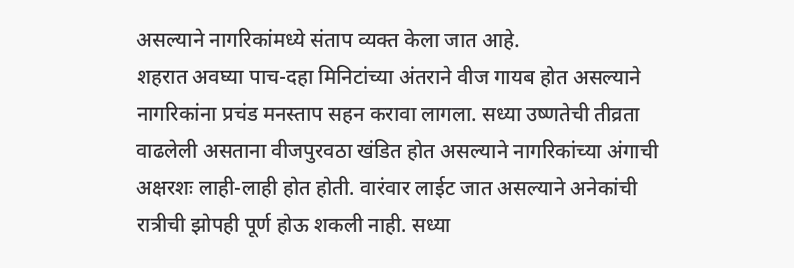असल्याने नागरिकांमध्ये संताप व्यक्त केला जात आहे.
शहरात अवघ्या पाच-दहा मिनिटांच्या अंतराने वीज गायब होत असल्याने नागरिकांना प्रचंड मनस्ताप सहन करावा लागला. सध्या उष्णतेची तीव्रता वाढलेली असताना वीजपुरवठा खंडित होत असल्याने नागरिकांच्या अंगाची अक्षरशः लाही-लाही होत होती. वारंवार लाईट जात असल्याने अनेकांची रात्रीची झोपही पूर्ण होऊ शकली नाही. सध्या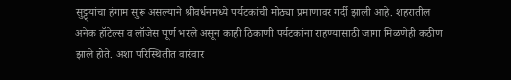सुट्ट्यांचा हंगाम सुरू असल्याने श्रीवर्धनमध्ये पर्यटकांची मोठ्या प्रमाणावर गर्दी झाली आहे. शहरातील अनेक हॉटेल्स व लॉजेस पूर्ण भरले असून काही ठिकाणी पर्यटकांना राहण्यासाठी जागा मिळणेही कठीण झाले होते. अशा परिस्थितीत वारंवार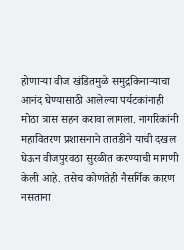होणाऱ्या वीज खंडितमुळे समुद्रकिनाऱ्याचा आनंद घेण्यासाठी आलेल्या पर्यटकांनाही मोठा त्रास सहन करावा लागला. नागरिकांनी महावितरण प्रशासनाने तातडीने याची दखल घेऊन वीजपुरवठा सुरळीत करण्याची मागणी केली आहे. तसेच कोणतेही नैसर्गिक कारण नसताना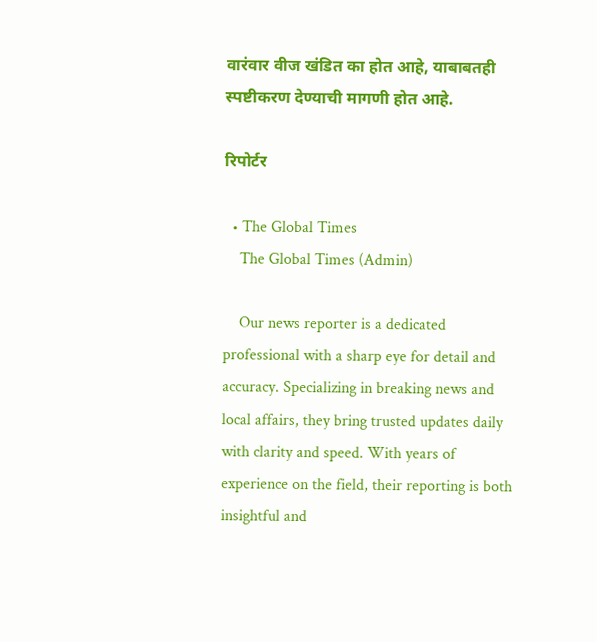वारंवार वीज खंडित का होत आहे, याबाबतही स्पष्टीकरण देण्याची मागणी होत आहे.

रिपोर्टर

  • The Global Times
    The Global Times (Admin)

    Our news reporter is a dedicated professional with a sharp eye for detail and accuracy. Specializing in breaking news and local affairs, they bring trusted updates daily with clarity and speed. With years of experience on the field, their reporting is both insightful and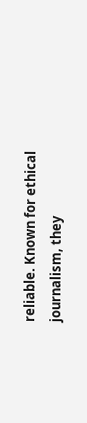reliable. Known for ethical journalism, they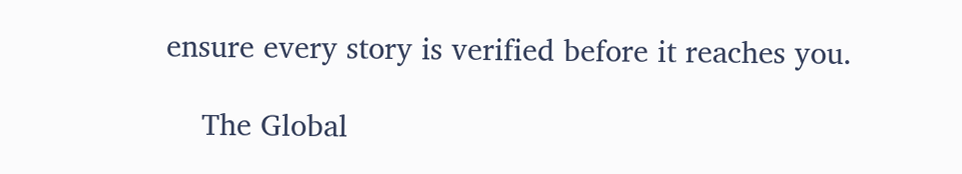ensure every story is verified before it reaches you.

    The Global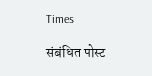Times

संबंधित पोस्ट